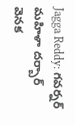Jagga Reddy: గవర్నర్ మహిళా దర్బార్ వెనక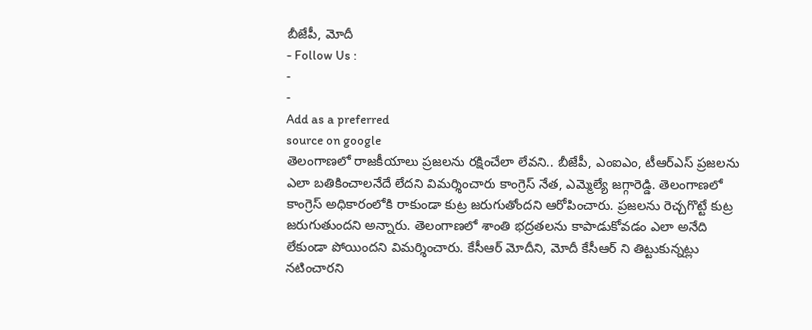బీజేపీ, మోదీ
- Follow Us :
-
-
Add as a preferred
source on google
తెలంగాణలో రాజకీయాలు ప్రజలను రక్షించేలా లేవని.. బీజేపీ, ఎంఐఎం, టీఆర్ఎస్ ప్రజలను ఎలా బతికించాలనేదే లేదని విమర్శించారు కాంగ్రెస్ నేత, ఎమ్మెల్యే జగ్గారెడ్డి. తెలంగాణలో కాంగ్రెస్ అధికారంలోకి రాకుండా కుట్ర జరుగుతోందని ఆరోపించారు. ప్రజలను రెచ్చగొట్టే కుట్ర జరుగుతుందని అన్నారు. తెలంగాణలో శాంతి భద్రతలను కాపాడుకోవడం ఎలా అనేది లేకుండా పోయిందని విమర్శించారు. కేసీఆర్ మోదీని, మోదీ కేసీఆర్ ని తిట్టుకున్నట్లు నటించారని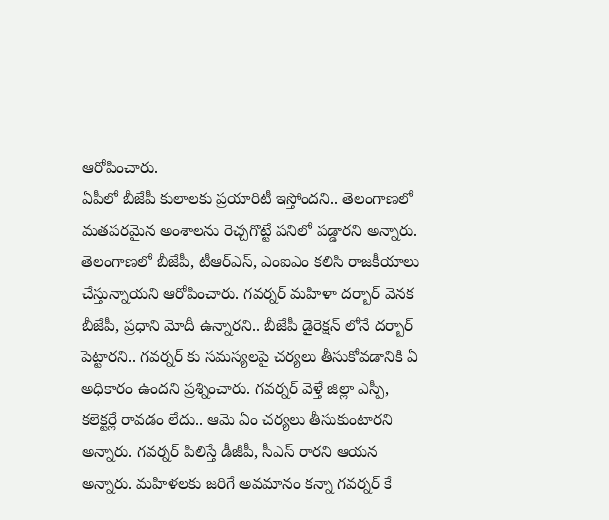ఆరోపించారు.
ఏపీలో బీజేపీ కులాలకు ప్రయారిటీ ఇస్తోందని.. తెలంగాణలో మతపరమైన అంశాలను రెచ్చగొట్టే పనిలో పడ్డారని అన్నారు. తెలంగాణలో బీజేపీ, టీఆర్ఎస్, ఎంఐఎం కలిసి రాజకీయాలు చేస్తున్నాయని ఆరోపించారు. గవర్నర్ మహిళా దర్బార్ వెనక బీజేపీ, ప్రధాని మోదీ ఉన్నారని.. బీజేపీ డైరెక్షన్ లోనే దర్బార్ పెట్టారని.. గవర్నర్ కు సమస్యలపై చర్యలు తీసుకోవడానికి ఏ అధికారం ఉందని ప్రశ్నించారు. గవర్నర్ వెళ్తే జిల్లా ఎస్పీ, కలెక్టర్లే రావడం లేదు.. ఆమె ఏం చర్యలు తీసుకుంటారని అన్నారు. గవర్నర్ పిలిస్తే డీజీపీ, సీఎస్ రారని ఆయన అన్నారు. మహిళలకు జరిగే అవమానం కన్నా గవర్నర్ కే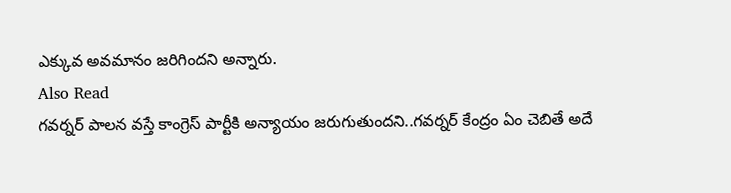ఎక్కువ అవమానం జరిగిందని అన్నారు.
Also Read
గవర్నర్ పాలన వస్తే కాంగ్రెస్ పార్టీకి అన్యాయం జరుగుతుందని..గవర్నర్ కేంద్రం ఏం చెబితే అదే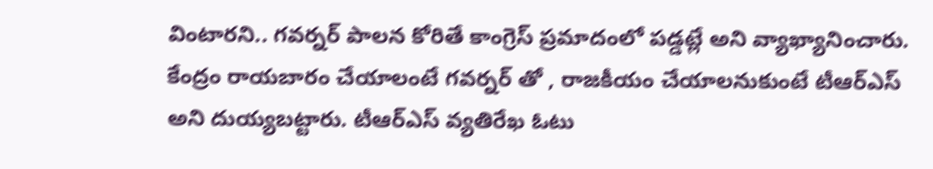వింటారని.. గవర్నర్ పాలన కోరితే కాంగ్రెస్ ప్రమాదంలో పడ్డట్లే అని వ్యాఖ్యానించారు. కేంద్రం రాయబారం చేయాలంటే గవర్నర్ తో , రాజకీయం చేయాలనుకుంటే టీఆర్ఎస్ అని దుయ్యబట్టారు. టీఆర్ఎస్ వ్యతిరేఖ ఓటు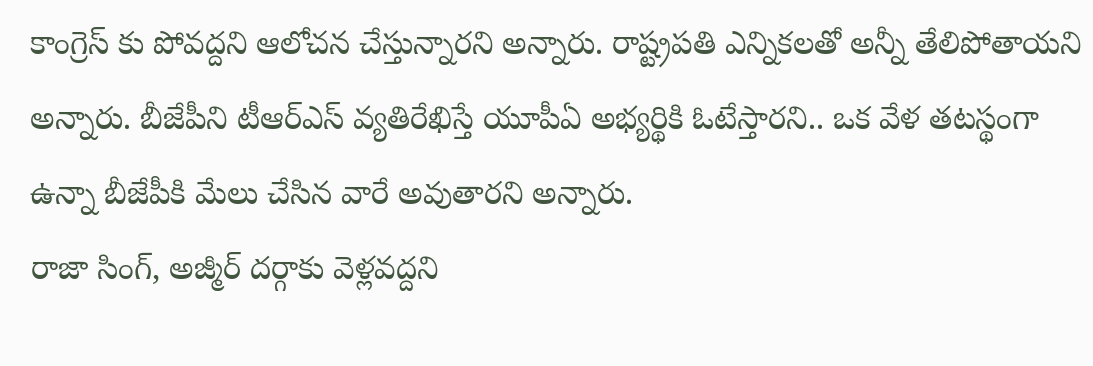కాంగ్రెస్ కు పోవద్దని ఆలోచన చేస్తున్నారని అన్నారు. రాష్ట్రపతి ఎన్నికలతో అన్నీ తేలిపోతాయని అన్నారు. బీజేపీని టీఆర్ఎస్ వ్యతిరేఖిస్తే యూపీఏ అభ్యర్థికి ఓటేస్తారని.. ఒక వేళ తటస్థంగా ఉన్నా బీజేపీకి మేలు చేసిన వారే అవుతారని అన్నారు.
రాజా సింగ్, అజ్మీర్ దర్గాకు వెళ్లవద్దని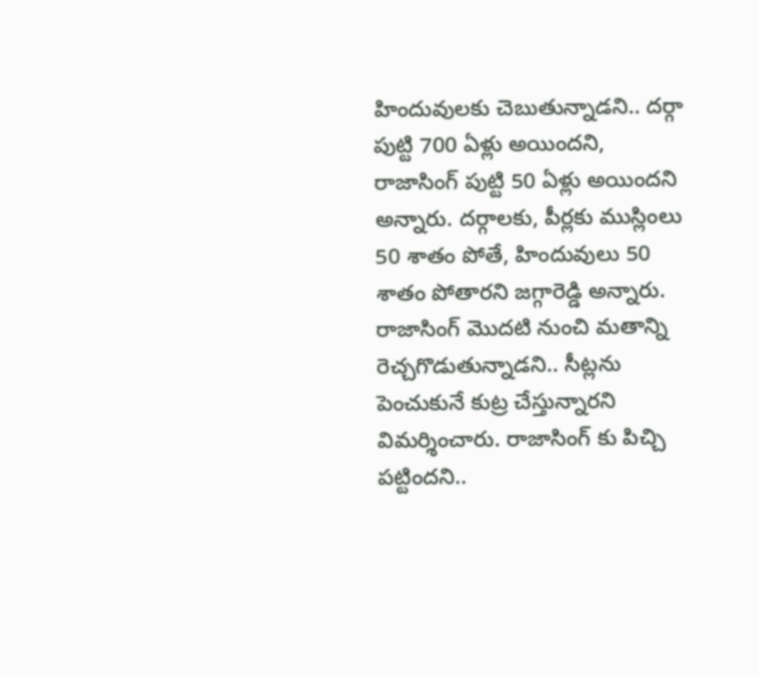హిందువులకు చెబుతున్నాడని.. దర్గా పుట్టి 700 ఏళ్లు అయిందని, రాజాసింగ్ పుట్టి 50 ఏళ్లు అయిందని అన్నారు. దర్గాలకు, పీర్లకు ముస్లింలు 50 శాతం పోతే, హిందువులు 50 శాతం పోతారని జగ్గారెడ్డి అన్నారు. రాజాసింగ్ మొదటి నుంచి మతాన్ని రెచ్చగొడుతున్నాడని.. సీట్లను పెంచుకునే కుట్ర చేస్తున్నారని విమర్శించారు. రాజాసింగ్ కు పిచ్చి పట్టిందని..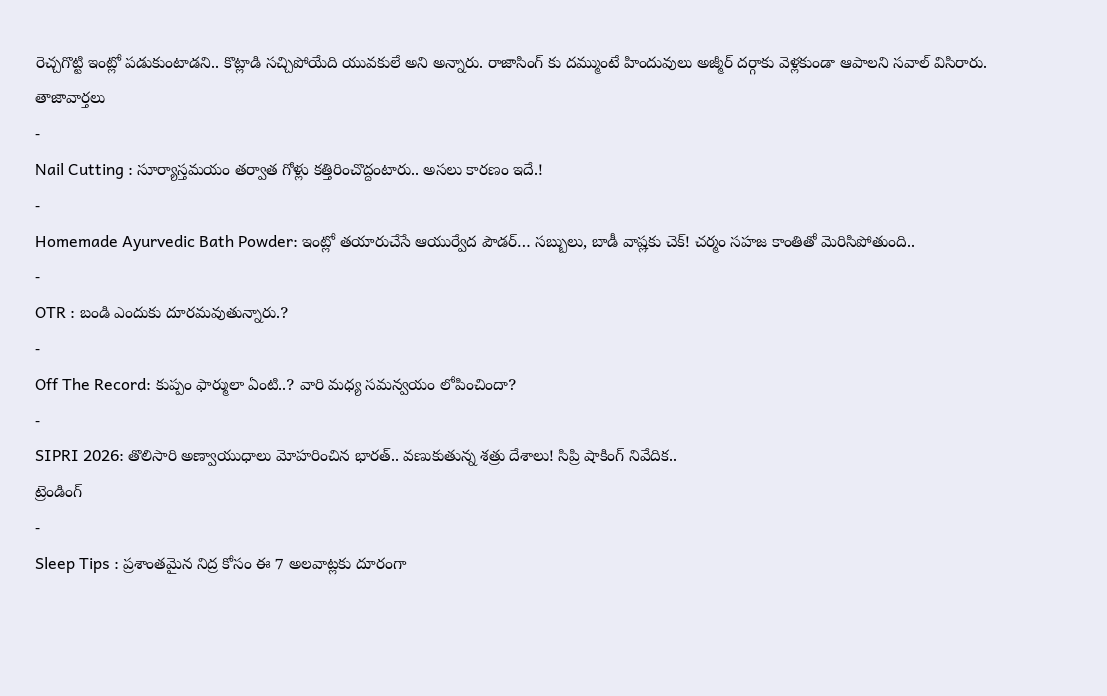రెచ్చగొట్టి ఇంట్లో పడుకుంటాడని.. కొట్లాడి సచ్చిపోయేది యువకులే అని అన్నారు. రాజాసింగ్ కు దమ్ముంటే హిందువులు అజ్మీర్ దర్గాకు వెళ్లకుండా ఆపాలని సవాల్ విసిరారు.
తాజావార్తలు
-
Nail Cutting : సూర్యాస్తమయం తర్వాత గోళ్లు కత్తిరించొద్దంటారు.. అసలు కారణం ఇదే.!
-
Homemade Ayurvedic Bath Powder: ఇంట్లో తయారుచేసే ఆయుర్వేద పౌడర్… సబ్బులు, బాడీ వాష్లకు చెక్! చర్మం సహజ కాంతితో మెరిసిపోతుంది..
-
OTR : బండి ఎందుకు దూరమవుతున్నారు.?
-
Off The Record: కుప్పం ఫార్ములా ఏంటి..? వారి మధ్య సమన్వయం లోపించిందా?
-
SIPRI 2026: తొలిసారి అణ్వాయుధాలు మోహరించిన భారత్.. వణుకుతున్న శత్రు దేశాలు! సిప్రి షాకింగ్ నివేదిక..
ట్రెండింగ్
-
Sleep Tips : ప్రశాంతమైన నిద్ర కోసం ఈ 7 అలవాట్లకు దూరంగా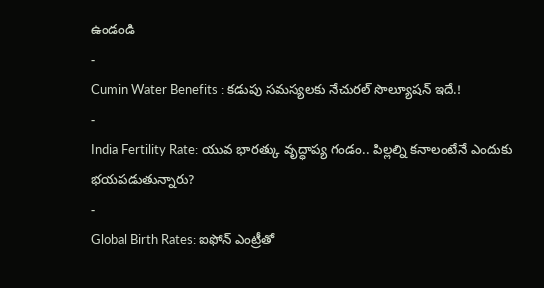ఉండండి
-
Cumin Water Benefits : కడుపు సమస్యలకు నేచురల్ సొల్యూషన్ ఇదే.!
-
India Fertility Rate: యువ భారత్కు వృద్ధాప్య గండం.. పిల్లల్ని కనాలంటేనే ఎందుకు భయపడుతున్నారు?
-
Global Birth Rates: ఐఫోన్ ఎంట్రీతో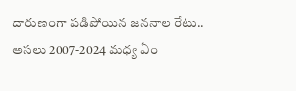దారుణంగా పడిపోయిన జననాల రేటు.. అసలు 2007-2024 మధ్య ఏం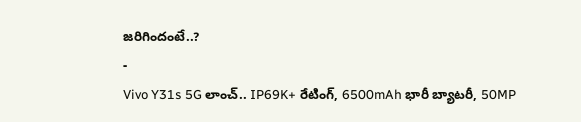జరిగిందంటే..?
-
Vivo Y31s 5G లాంచ్.. IP69K+ రేటింగ్, 6500mAh భారీ బ్యాటరీ, 50MP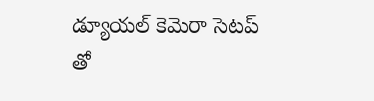డ్యూయల్ కెమెరా సెటప్ తో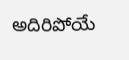అదిరిపోయే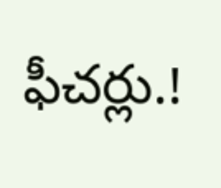ఫీచర్లు.!